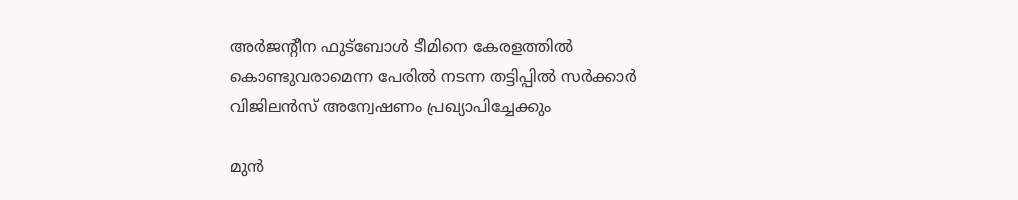അര്‍ജന്റീന ഫുട്‌ബോള്‍ ടീമിനെ കേരളത്തില്‍ കൊണ്ടുവരാമെന്ന പേരില്‍ നടന്ന തട്ടിപ്പില്‍ സര്‍ക്കാര്‍ വിജിലന്‍സ് അന്വേഷണം പ്രഖ്യാപിച്ചേക്കും

മുന്‍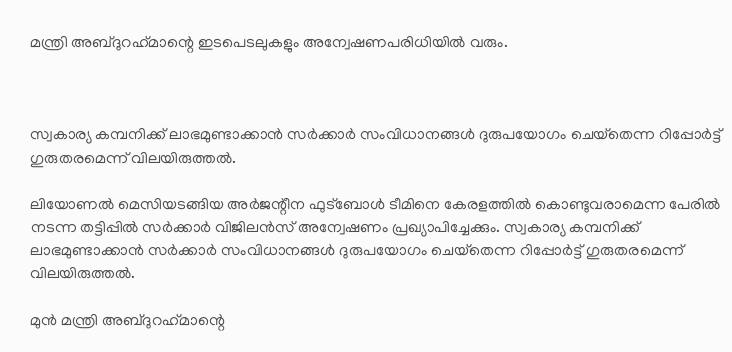മന്ത്രി അബ്ദുറഹ്‌മാന്റെ ഇടപെടലുകളും അന്വേഷണപരിധിയില്‍ വരും.



സ്വകാര്യ കമ്പനിക്ക് ലാഭമുണ്ടാക്കാന്‍ സര്‍ക്കാര്‍ സംവിധാനങ്ങള്‍ ദുരുപയോഗം ചെയ്‌തെന്ന റിപ്പോര്‍ട്ട് ഗുരുതരമെന്ന് വിലയിരുത്തല്‍.

ലിയോണല്‍ മെസിയടങ്ങിയ അര്‍ജന്റീന ഫുട്‌ബോള്‍ ടീമിനെ കേരളത്തില്‍ കൊണ്ടുവരാമെന്ന പേരില്‍ നടന്ന തട്ടിപ്പില്‍ സര്‍ക്കാര്‍ വിജിലന്‍സ് അന്വേഷണം പ്രഖ്യാപിച്ചേക്കും. സ്വകാര്യ കമ്പനിക്ക് ലാഭമുണ്ടാക്കാന്‍ സര്‍ക്കാര്‍ സംവിധാനങ്ങള്‍ ദുരുപയോഗം ചെയ്‌തെന്ന റിപ്പോര്‍ട്ട് ഗുരുതരമെന്ന് വിലയിരുത്തല്‍.

മുന്‍ മന്ത്രി അബ്ദുറഹ്‌മാന്റെ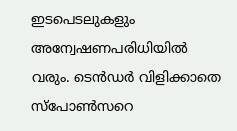ഇടപെടലുകളും അന്വേഷണപരിധിയില്‍ വരും. ടെന്‍ഡര്‍ വിളിക്കാതെ സ്‌പോണ്‍സറെ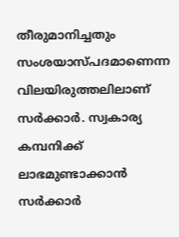തീരുമാനിച്ചതും സംശയാസ്പദമാണെന്ന വിലയിരുത്തലിലാണ് സര്‍ക്കാര്‍. സ്വകാര്യ കമ്പനിക്ക് ലാഭമുണ്ടാക്കാന്‍ സര്‍ക്കാര്‍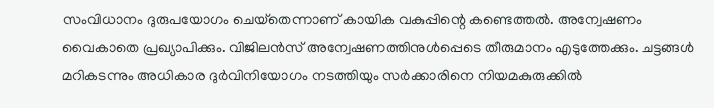സംവിധാനം ദുരുപയോഗം ചെയ്‌തെന്നാണ് കായിക വകുപ്പിന്റെ കണ്ടെത്തല്‍. അന്വേഷണം വൈകാതെ പ്രഖ്യാപിക്കും. വിജിലന്‍സ് അന്വേഷണത്തിനുള്‍പ്പെടെ തീരുമാനം എടുത്തേക്കും. ചട്ടങ്ങള്‍ മറികടന്നും അധികാര ദുര്‍വിനിയോഗം നടത്തിയും സര്‍ക്കാരിനെ നിയമകുരുക്കില്‍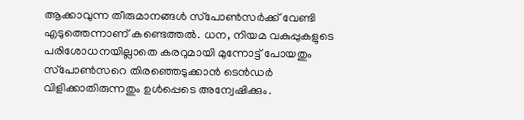ആക്കാവുന്ന തീരുമാനങ്ങള്‍ സ്‌പോണ്‍സര്‍ക്ക് വേണ്ടി എടുത്തെന്നാണ് കണ്ടെത്തല്‍. ധന, നിയമ വകുപ്പുകളുടെ പരിശോധനയില്ലാതെ കരറുമായി മുന്നോട്ട് പോയതും സ്‌പോണ്‍സറെ തിരഞ്ഞെടുക്കാന്‍ ടെന്‍ഡര്‍ വിളിക്കാതിരുന്നതും ഉള്‍പ്പെടെ അന്വേഷിക്കും.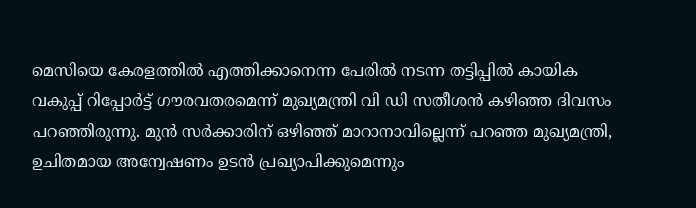മെസിയെ കേരളത്തില്‍ എത്തിക്കാനെന്ന പേരില്‍ നടന്ന തട്ടിപ്പില്‍ കായിക വകുപ്പ് റിപ്പോര്‍ട്ട് ഗൗരവതരമെന്ന് മുഖ്യമന്ത്രി വി ഡി സതീശന്‍ കഴിഞ്ഞ ദിവസം പറഞ്ഞിരുന്നു. മുന്‍ സര്‍ക്കാരിന് ഒഴിഞ്ഞ് മാറാനാവില്ലെന്ന് പറഞ്ഞ മുഖ്യമന്ത്രി, ഉചിതമായ അന്വേഷണം ഉടന്‍ പ്രഖ്യാപിക്കുമെന്നും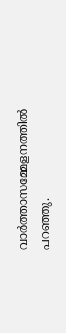വാര്‍ത്താസമ്മേളനത്തില്‍ പറഞ്ഞു.